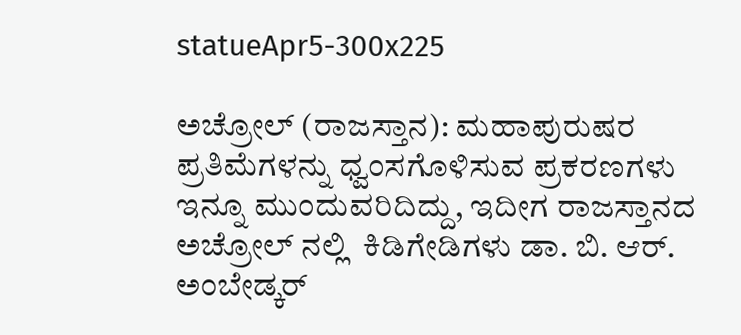statueApr5-300x225

ಅಚ್ರೋಲ್ (ರಾಜಸ್ತಾನ): ಮಹಾಪುರುಷರ  ಪ್ರತಿಮೆಗಳನ್ನು ಧ್ವಂಸಗೊಳಿಸುವ ಪ್ರಕರಣಗಳು ಇನ್ನೂ ಮುಂದುವರಿದಿದ್ದು, ಇದೀಗ ರಾಜಸ್ತಾನದ  ಅಚ್ರೋಲ್ ನಲ್ಲಿ  ಕಿಡಿಗೇಡಿಗಳು ಡಾ. ಬಿ. ಆರ್. ಅಂಬೇಡ್ಕರ್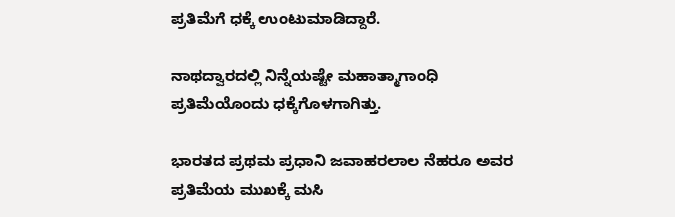ಪ್ರತಿಮೆಗೆ ಧಕ್ಕೆ ಉಂಟುಮಾಡಿದ್ದಾರೆ.

ನಾಥದ್ವಾರದಲ್ಲಿ ನಿನ್ನೆಯಷ್ಟೇ ಮಹಾತ್ಮಾಗಾಂಧಿ ಪ್ರತಿಮೆಯೊಂದು ಧಕ್ಕೆಗೊಳಗಾಗಿತ್ತು.

ಭಾರತದ ಪ್ರಥಮ ಪ್ರಧಾನಿ ಜವಾಹರಲಾಲ ನೆಹರೂ ಅವರ ಪ್ರತಿಮೆಯ ಮುಖಕ್ಕೆ ಮಸಿ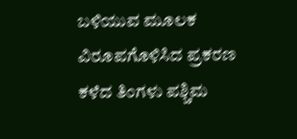ಬಳಿಯುವ ಮೂಲಕ ವಿರೂಪಗೊಳಿಸಿದ ಪ್ರಕರಣ ಕಳೆದ ತಿಂಗಳು ಪಶ್ಚಿಮ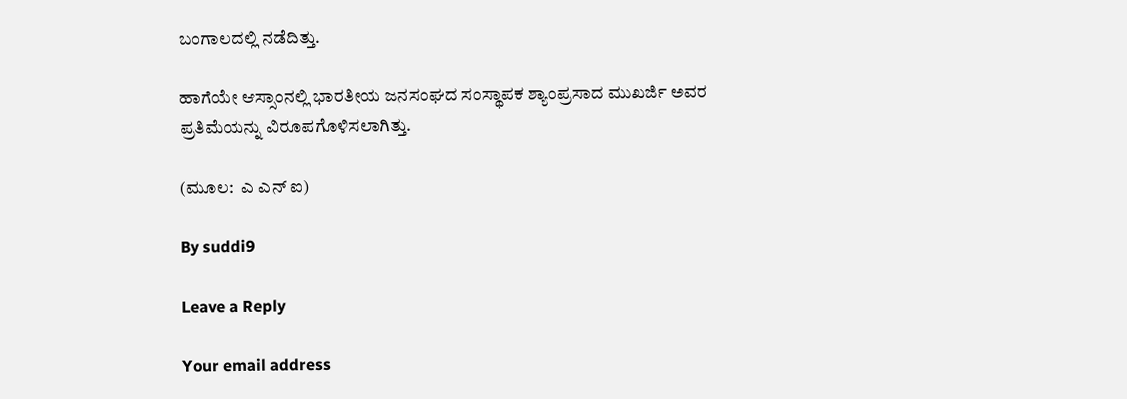ಬಂಗಾಲದಲ್ಲಿ ನಡೆದಿತ್ತು.

ಹಾಗೆಯೇ ಆಸ್ಸಾಂನಲ್ಲಿ ಭಾರತೀಯ ಜನಸಂಘದ ಸಂಸ್ಥಾಪಕ ಶ್ಯಾಂಪ್ರಸಾದ ಮುಖರ್ಜಿ ಅವರ ಪ್ರತಿಮೆಯನ್ನು ವಿರೂಪಗೊಳಿಸಲಾಗಿತ್ತು.

(ಮೂಲ:  ಎ ಎನ್ ಐ)

By suddi9

Leave a Reply

Your email address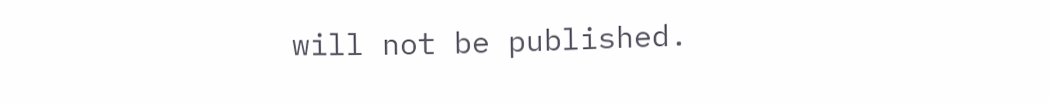will not be published.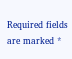Required fields are marked *